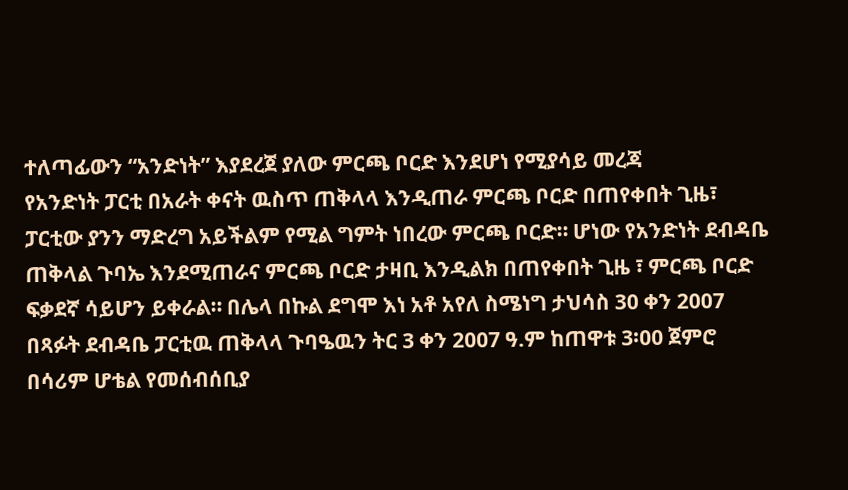ተለጣፊውን “አንድነት” እያደረጀ ያለው ምርጫ ቦርድ እንደሆነ የሚያሳይ መረጃ
የአንድነት ፓርቲ በአራት ቀናት ዉስጥ ጠቅላላ እንዲጠራ ምርጫ ቦርድ በጠየቀበት ጊዜ፣ ፓርቲው ያንን ማድረግ አይችልም የሚል ግምት ነበረው ምርጫ ቦርድ። ሆነው የአንድነት ደብዳቤ ጠቅላል ጉባኤ እንደሚጠራና ምርጫ ቦርድ ታዛቢ እንዲልክ በጠየቀበት ጊዜ ፣ ምርጫ ቦርድ ፍቃደኛ ሳይሆን ይቀራል። በሌላ በኩል ደግሞ እነ አቶ አየለ ስሜነግ ታህሳስ 30 ቀን 2007 በጻፉት ደብዳቤ ፓርቲዉ ጠቅላላ ጉባዔዉን ትር 3 ቀን 2007 ዓ.ም ከጠዋቱ 3፡00 ጀምሮ በሳሪም ሆቴል የመሰብሰቢያ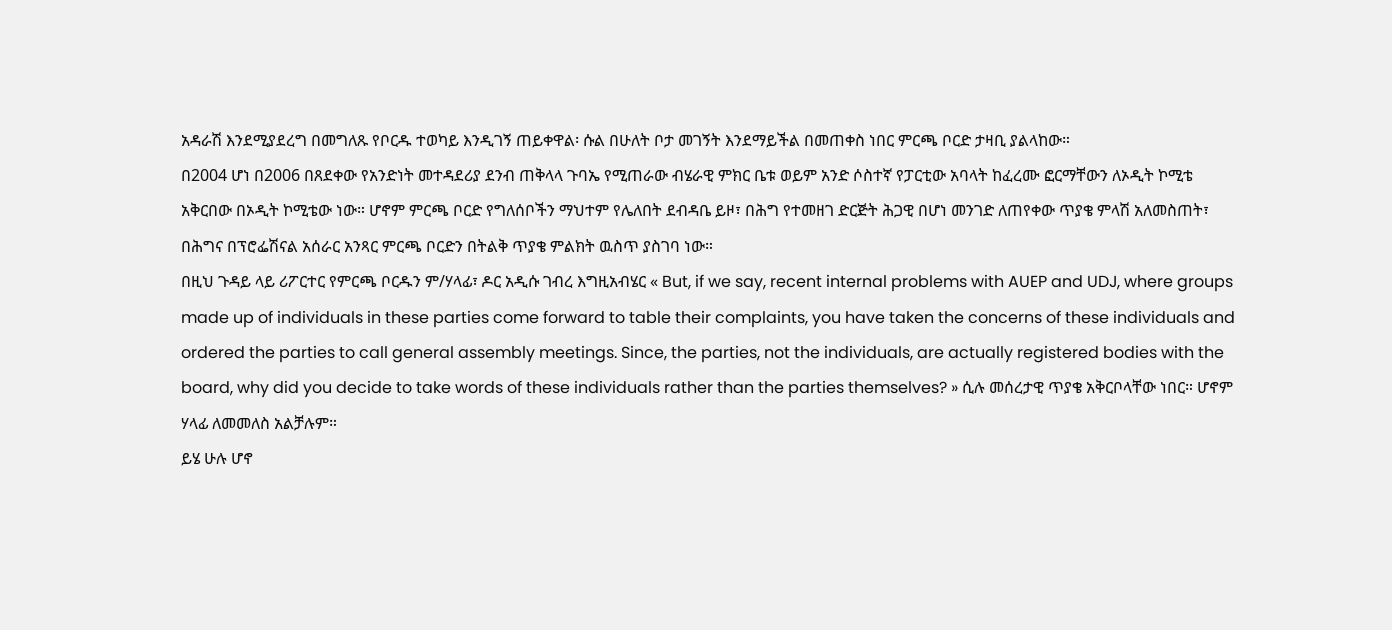አዳራሽ እንደሚያደረግ በመግለጹ የቦርዱ ተወካይ እንዲገኝ ጠይቀዋል፡ ሱል በሁለት ቦታ መገኝት እንደማይችል በመጠቀስ ነበር ምርጫ ቦርድ ታዛቢ ያልላከው።
በ2004 ሆነ በ2006 በጸደቀው የአንድነት መተዳደሪያ ደንብ ጠቅላላ ጉባኤ የሚጠራው ብሄራዊ ምክር ቤቱ ወይም አንድ ሶስተኛ የፓርቲው አባላት ከፈረሙ ፎርማቸውን ለኦዲት ኮሚቴ አቅርበው በኦዲት ኮሚቴው ነው። ሆኖም ምርጫ ቦርድ የግለሰቦችን ማህተም የሌለበት ደብዳቤ ይዞ፣ በሕግ የተመዘገ ድርጅት ሕጋዊ በሆነ መንገድ ለጠየቀው ጥያቄ ምላሽ አለመስጠት፣ በሕግና በፕሮፌሽናል አሰራር አንጻር ምርጫ ቦርድን በትልቅ ጥያቄ ምልክት ዉስጥ ያስገባ ነው።
በዚህ ጉዳይ ላይ ሪፖርተር የምርጫ ቦርዱን ም/ሃላፊ፣ ዶር አዲሱ ገብረ እግዚአብሄር « But, if we say, recent internal problems with AUEP and UDJ, where groups made up of individuals in these parties come forward to table their complaints, you have taken the concerns of these individuals and ordered the parties to call general assembly meetings. Since, the parties, not the individuals, are actually registered bodies with the board, why did you decide to take words of these individuals rather than the parties themselves? » ሲሉ መሰረታዊ ጥያቄ አቅርቦላቸው ነበር። ሆኖም ሃላፊ ለመመለስ አልቻሉም።
ይሄ ሁሉ ሆኖ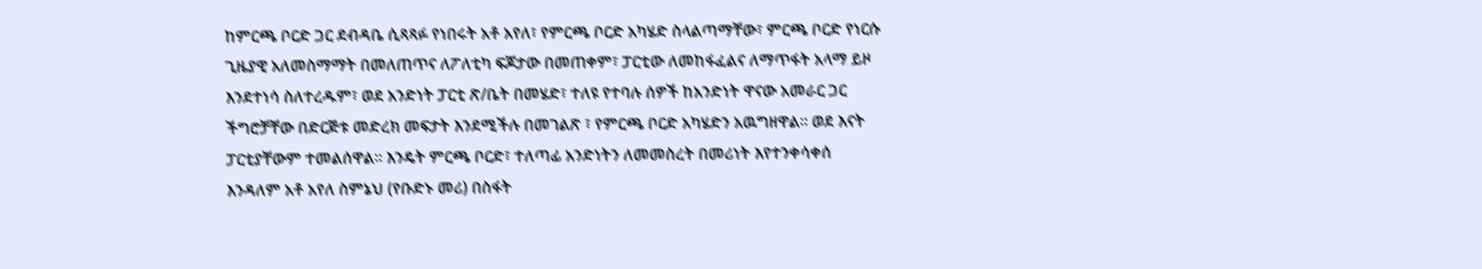ከምርጫ ቦርድ ጋር ደብዳቤ ሲጻጻፉ የነበሩት አቶ አየለ፣ የምርጫ ቦርድ አካሄድ ስላልጣማቸው፣ ምርጫ ቦርድ የነርሱ ጊዜያዊ አለመስማማት በመለጠጥና ለፖለቲካ ፍጆታው በመጠቀም፣ ፓርቲው ለመከፋፈልና ለማጥፋት አላማ ይዞ እንደተነሳ ስለተረዱም፣ ወደ አንድነት ፓርቲ ጽ/ቤት በመሄድ፣ ተለዩ የተባሉ ሰዎች ከአንድነት ዋናው አመራር ጋር ችግሮቻቸው በድርጅቱ መድረክ መፍታት እንደሚችሉ በመገልጽ ፣ የምርጫ ቦርድ አካሄድን አዉግዘዋል። ወደ እናት ፓርቲያቸውም ተመልሰዋል። እንዴት ምርጫ ቦርድ፣ ተለጣፊ አንድነትን ለመመስረት በመሪነት እየተንቀሳቀሰ እንዳለም አቶ አየለ ስምኔህ (የቡድኑ መሪ) በስፋት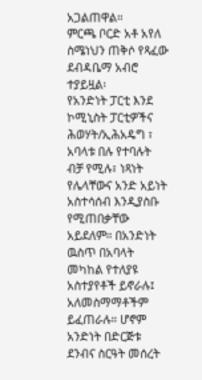አጋልጠዋል።
ምርጫ ቦርድ አቶ አየለ ስሜነህን ጠቅሶ የጻፈው ደብዳቤማ አብሮ ተያይዟል፡
የአንድነት ፓርቲ እንደ ኮሚኒስት ፓርቲዎችና ሕወሃት/ኢሕአዴግ ፣ አባላቱ በሉ የተባሉት ብቻ የሚሉ፣ ነጻነት የሌላቸውና አንድ አይነት አስተሳሰብ እንዲያስቡ የሚጠበቃቸው አይደለም። በአንድነት ዉስጥ በአባላት መካከል የተለያዩ አስተያየቶች ይኖራሉ፤ አለመስማማቶችም ይፈጠራሉ። ሆኖም አንድነት በድርጅቱ ደንብና ስርዓት መሰረት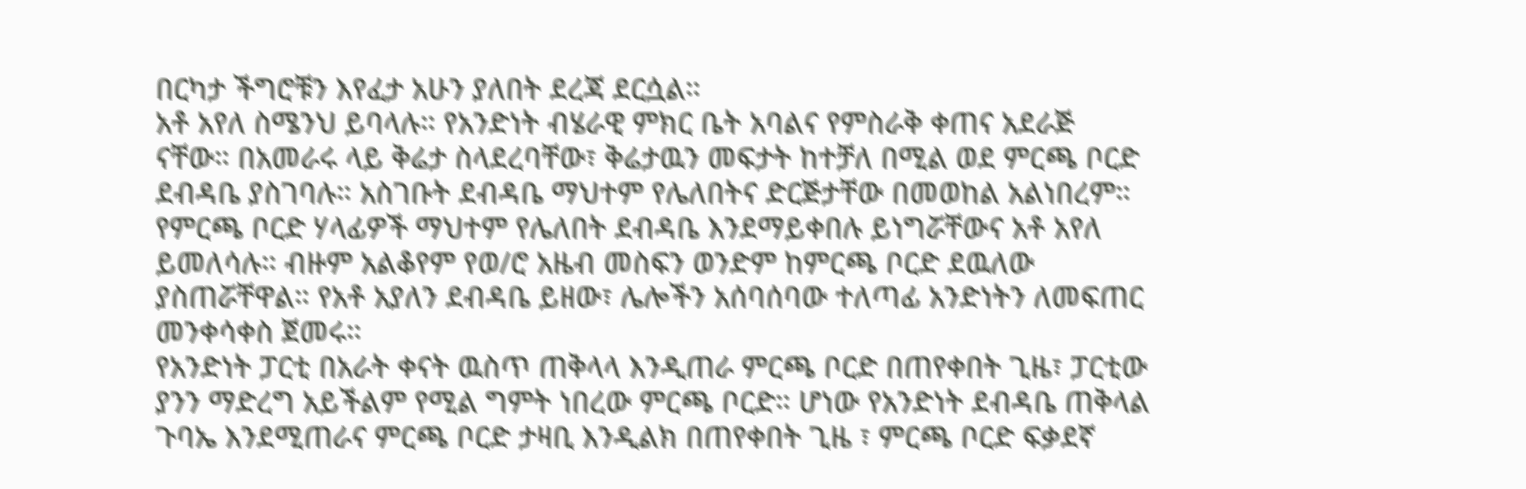በርካታ ችግሮቹን እየፈታ አሁን ያለበት ደረጃ ደርሷል።
አቶ አየለ ስሜንህ ይባላሉ። የአንድነት ብሄራዊ ምክር ቤት አባልና የምስራቅ ቀጠና አደራጅ ናቸው። በአመራሩ ላይ ቅሬታ ስላደረባቸው፣ ቅሬታዉን መፍታት ከተቻለ በሚል ወደ ምርጫ ቦርድ ደብዳቤ ያስገባሉ። አስገቡት ደብዳቤ ማህተም የሌለበትና ድርጅታቸው በመወከል አልነበረም። የምርጫ ቦርድ ሃላፊዎች ማህተም የሌለበት ደብዳቤ እንደማይቀበሉ ይነግሯቸውና አቶ አየለ ይመለሳሉ። ብዙም አልቆየም የወ/ሮ አዜብ መስፍን ወንድም ከምርጫ ቦርድ ደዉለው ያስጠሯቸዋል። የአቶ አያለን ደብዳቤ ይዘው፣ ሌሎችን አሰባሰባው ተለጣፊ አንድነትን ለመፍጠር መንቀሳቀስ ጀመሩ።
የአንድነት ፓርቲ በአራት ቀናት ዉስጥ ጠቅላላ እንዲጠራ ምርጫ ቦርድ በጠየቀበት ጊዜ፣ ፓርቲው ያንን ማድረግ አይችልም የሚል ግምት ነበረው ምርጫ ቦርድ። ሆነው የአንድነት ደብዳቤ ጠቅላል ጉባኤ እንደሚጠራና ምርጫ ቦርድ ታዛቢ እንዲልክ በጠየቀበት ጊዜ ፣ ምርጫ ቦርድ ፍቃደኛ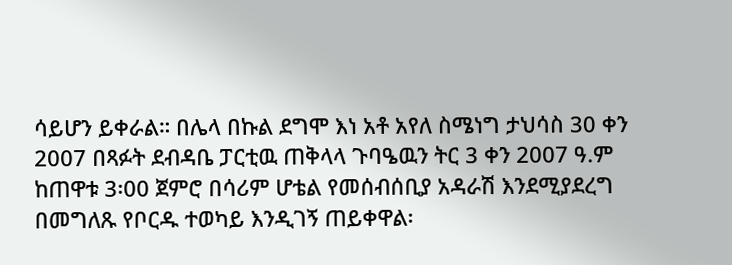ሳይሆን ይቀራል። በሌላ በኩል ደግሞ እነ አቶ አየለ ስሜነግ ታህሳስ 30 ቀን 2007 በጻፉት ደብዳቤ ፓርቲዉ ጠቅላላ ጉባዔዉን ትር 3 ቀን 2007 ዓ.ም ከጠዋቱ 3፡00 ጀምሮ በሳሪም ሆቴል የመሰብሰቢያ አዳራሽ እንደሚያደረግ በመግለጹ የቦርዱ ተወካይ እንዲገኝ ጠይቀዋል፡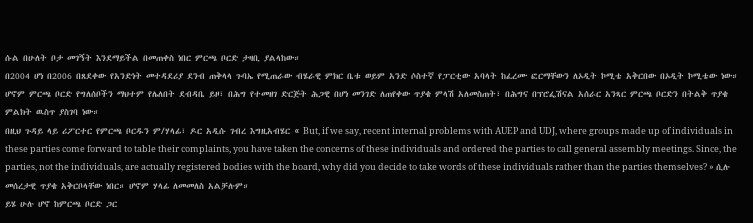ሱል በሁለት ቦታ መገኝት እንደማይችል በመጠቀስ ነበር ምርጫ ቦርድ ታዛቢ ያልላከው።
በ2004 ሆነ በ2006 በጸደቀው የአንድነት መተዳደሪያ ደንብ ጠቅላላ ጉባኤ የሚጠራው ብሄራዊ ምክር ቤቱ ወይም አንድ ሶስተኛ የፓርቲው አባላት ከፈረሙ ፎርማቸውን ለኦዲት ኮሚቴ አቅርበው በኦዲት ኮሚቴው ነው። ሆኖም ምርጫ ቦርድ የግለሰቦችን ማህተም የሌለበት ደብዳቤ ይዞ፣ በሕግ የተመዘገ ድርጅት ሕጋዊ በሆነ መንገድ ለጠየቀው ጥያቄ ምላሽ አለመስጠት፣ በሕግና በፕሮፌሽናል አሰራር አንጻር ምርጫ ቦርድን በትልቅ ጥያቄ ምልክት ዉስጥ ያስገባ ነው።
በዚህ ጉዳይ ላይ ሪፖርተር የምርጫ ቦርዱን ም/ሃላፊ፣ ዶር አዲሱ ገብረ እግዚአብሄር « But, if we say, recent internal problems with AUEP and UDJ, where groups made up of individuals in these parties come forward to table their complaints, you have taken the concerns of these individuals and ordered the parties to call general assembly meetings. Since, the parties, not the individuals, are actually registered bodies with the board, why did you decide to take words of these individuals rather than the parties themselves? » ሲሉ መሰረታዊ ጥያቄ አቅርቦላቸው ነበር። ሆኖም ሃላፊ ለመመለስ አልቻሉም።
ይሄ ሁሉ ሆኖ ከምርጫ ቦርድ ጋር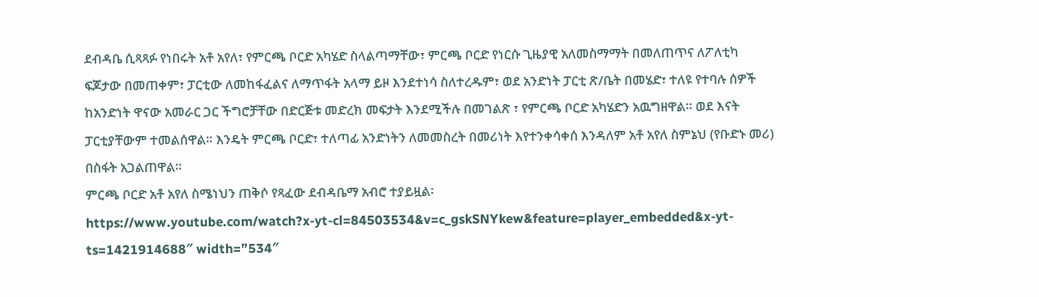ደብዳቤ ሲጻጻፉ የነበሩት አቶ አየለ፣ የምርጫ ቦርድ አካሄድ ስላልጣማቸው፣ ምርጫ ቦርድ የነርሱ ጊዜያዊ አለመስማማት በመለጠጥና ለፖለቲካ ፍጆታው በመጠቀም፣ ፓርቲው ለመከፋፈልና ለማጥፋት አላማ ይዞ እንደተነሳ ስለተረዱም፣ ወደ አንድነት ፓርቲ ጽ/ቤት በመሄድ፣ ተለዩ የተባሉ ሰዎች ከአንድነት ዋናው አመራር ጋር ችግሮቻቸው በድርጅቱ መድረክ መፍታት እንደሚችሉ በመገልጽ ፣ የምርጫ ቦርድ አካሄድን አዉግዘዋል። ወደ እናት ፓርቲያቸውም ተመልሰዋል። እንዴት ምርጫ ቦርድ፣ ተለጣፊ አንድነትን ለመመስረት በመሪነት እየተንቀሳቀሰ እንዳለም አቶ አየለ ስምኔህ (የቡድኑ መሪ) በስፋት አጋልጠዋል።
ምርጫ ቦርድ አቶ አየለ ስሜነህን ጠቅሶ የጻፈው ደብዳቤማ አብሮ ተያይዟል፡
https://www.youtube.com/watch?x-yt-cl=84503534&v=c_gskSNYkew&feature=player_embedded&x-yt-ts=1421914688″ width=”534″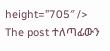height=”705″ />
The post ተለጣፊውን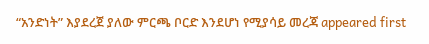“አንድነት” እያደረጀ ያለው ምርጫ ቦርድ እንደሆነ የሚያሳይ መረጃ appeared first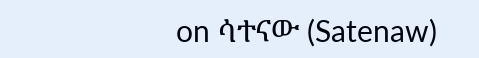on ሳተናው (Satenaw)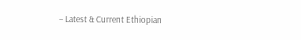– Latest & Current Ethiopian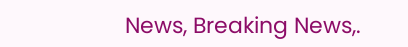News, Breaking News,.